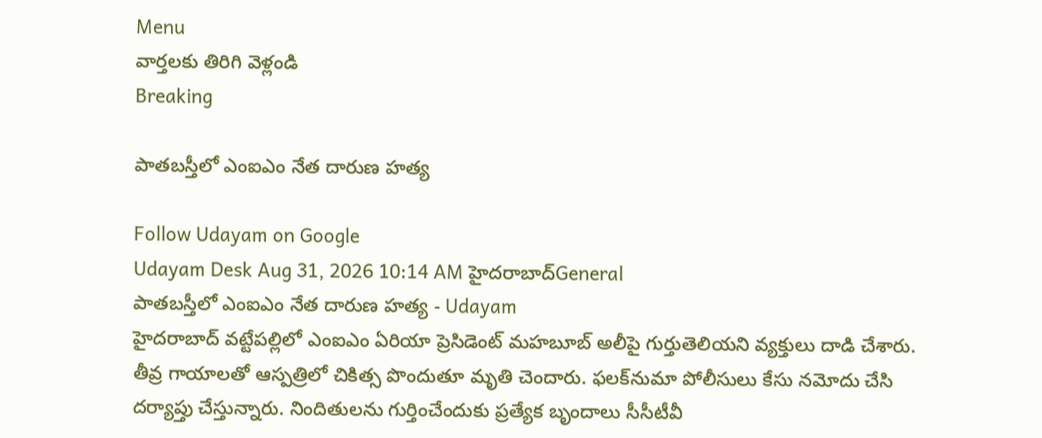Menu
వార్తలకు తిరిగి వెళ్లండి
Breaking

పాతబస్తీలో ఎంఐఎం నేత దారుణ హత్య

Follow Udayam on Google
Udayam Desk Aug 31, 2026 10:14 AM హైదరాబాద్General
పాతబస్తీలో ఎంఐఎం నేత దారుణ హత్య - Udayam
హైదరాబాద్‌ వట్టేపల్లిలో ఎంఐఎం ఏరియా ప్రెసిడెంట్‌ మహబూబ్‌ అలీపై గుర్తుతెలియని వ్యక్తులు దాడి చేశారు. తీవ్ర గాయాలతో ఆస్పత్రిలో చికిత్స పొందుతూ మృతి చెందారు. ఫలక్‌నుమా పోలీసులు కేసు నమోదు చేసి దర్యాప్తు చేస్తున్నారు. నిందితులను గుర్తించేందుకు ప్రత్యేక బృందాలు సీసీటీవీ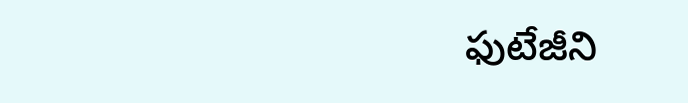ఫుటేజీని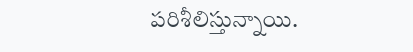పరిశీలిస్తున్నాయి.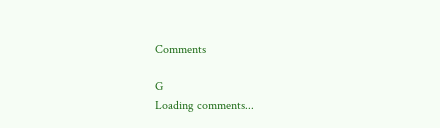Comments

G
Loading comments...